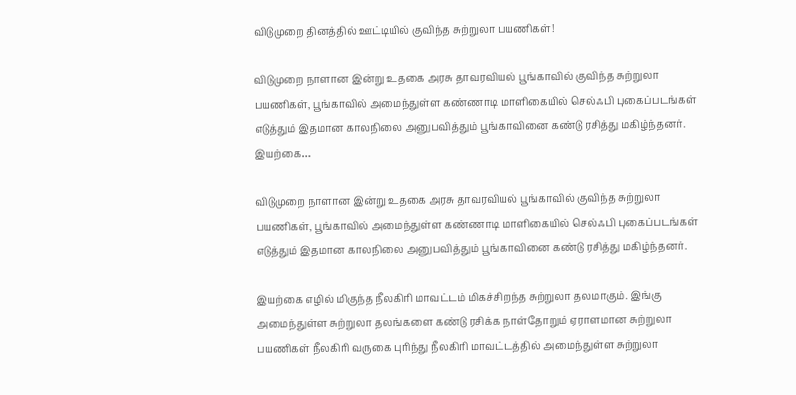விடுமுறை தினத்தில் ஊட்டியில் குவிந்த சுற்றுலா பயணிகள்!

விடுமுறை நாளான இன்று உதகை அரசு தாவரவியல் பூங்காவில் குவிந்த சுற்றுலா பயணிகள், பூங்காவில் அமைந்துள்ள கண்ணாடி மாளிகையில் செல்ஃபி புகைப்படங்கள் எடுத்தும் இதமான காலநிலை அனுபவித்தும் பூங்காவினை கண்டு ரசித்து மகிழ்ந்தனர். இயற்கை…

விடுமுறை நாளான இன்று உதகை அரசு தாவரவியல் பூங்காவில் குவிந்த சுற்றுலா
பயணிகள், பூங்காவில் அமைந்துள்ள கண்ணாடி மாளிகையில் செல்ஃபி புகைப்படங்கள் எடுத்தும் இதமான காலநிலை அனுபவித்தும் பூங்காவினை கண்டு ரசித்து மகிழ்ந்தனர்.

இயற்கை எழில் மிகுந்த நீலகிரி மாவட்டம் மிகச்சிறந்த சுற்றுலா தலமாகும். இங்கு
அமைந்துள்ள சுற்றுலா தலங்களை கண்டு ரசிக்க நாள்தோறும் ஏராளமான சுற்றுலா
பயணிகள் நீலகிரி வருகை புரிந்து நீலகிரி மாவட்டத்தில் அமைந்துள்ள சுற்றுலா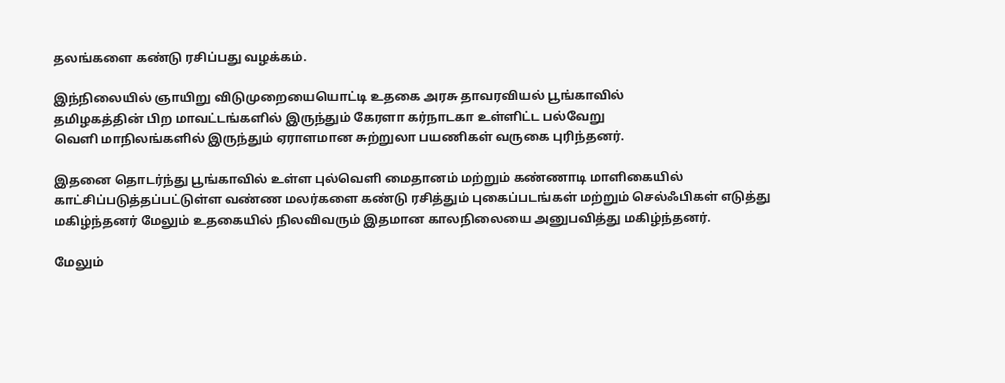தலங்களை கண்டு ரசிப்பது வழக்கம்.

இந்நிலையில் ஞாயிறு விடுமுறையையொட்டி உதகை அரசு தாவரவியல் பூங்காவில்
தமிழகத்தின் பிற மாவட்டங்களில் இருந்தும் கேரளா கர்நாடகா உள்ளிட்ட பல்வேறு
வெளி மாநிலங்களில் இருந்தும் ஏராளமான சுற்றுலா பயணிகள் வருகை புரிந்தனர்.

இதனை தொடர்ந்து பூங்காவில் உள்ள புல்வெளி மைதானம் மற்றும் கண்ணாடி மாளிகையில் காட்சிப்படுத்தப்பட்டுள்ள வண்ண மலர்களை கண்டு ரசித்தும் புகைப்படங்கள் மற்றும் செல்ஃபிகள் எடுத்து மகிழ்ந்தனர் மேலும் உதகையில் நிலவிவரும் இதமான காலநிலையை அனுபவித்து மகிழ்ந்தனர்.

மேலும்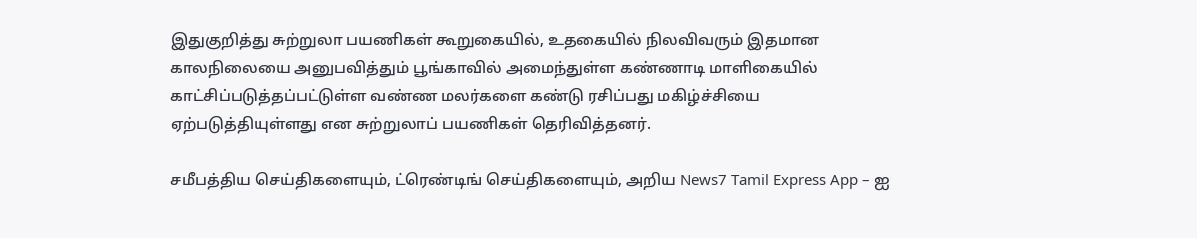இதுகுறித்து சுற்றுலா பயணிகள் கூறுகையில், உதகையில் நிலவிவரும் இதமான
காலநிலையை அனுபவித்தும் பூங்காவில் அமைந்துள்ள கண்ணாடி மாளிகையில்
காட்சிப்படுத்தப்பட்டுள்ள வண்ண மலர்களை கண்டு ரசிப்பது மகிழ்ச்சியை
ஏற்படுத்தியுள்ளது என சுற்றுலாப் பயணிகள் தெரிவித்தனர்.

சமீபத்திய செய்திகளையும், ட்ரெண்டிங் செய்திகளையும், அறிய News7 Tamil Express App – ஐ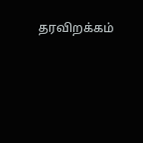தரவிறக்கம்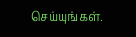செய்யுங்கள்.